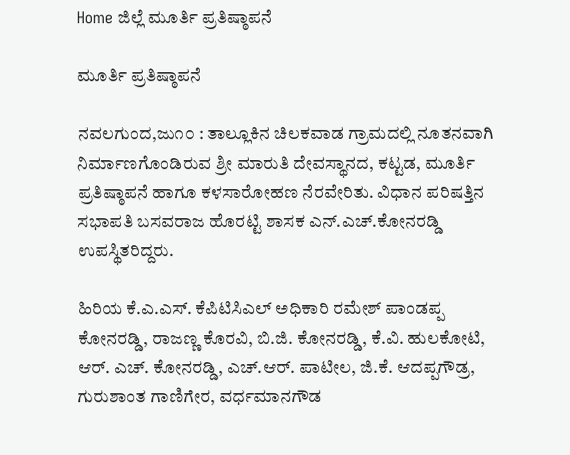Home ಜಿಲ್ಲೆ ಮೂರ್ತಿ ಪ್ರತಿಷ್ಠಾಪನೆ

ಮೂರ್ತಿ ಪ್ರತಿಷ್ಠಾಪನೆ

ನವಲಗುಂದ,ಜು೧೦ : ತಾಲ್ಲೂಕಿನ ಚಿಲಕವಾಡ ಗ್ರಾಮದಲ್ಲಿ ನೂತನವಾಗಿ ನಿರ್ಮಾಣಗೊಂಡಿರುವ ಶ್ರೀ ಮಾರುತಿ ದೇವಸ್ಥಾನದ, ಕಟ್ಟಡ, ಮೂರ್ತಿ ಪ್ರತಿಷ್ಠಾಪನೆ ಹಾಗೂ ಕಳಸಾರೋಹಣ ನೆರವೇರಿತು. ವಿಧಾನ ಪರಿಷತ್ತಿನ ಸಭಾಪತಿ ಬಸವರಾಜ ಹೊರಟ್ಟಿ ಶಾಸಕ ಎನ್.ಎಚ್.ಕೋನರಡ್ಡಿ ಉಪಸ್ಥಿತರಿದ್ದರು.

ಹಿರಿಯ ಕೆ.ಎ.ಎಸ್. ಕೆಪಿಟಿಸಿಎಲ್ ಅಧಿಕಾರಿ ರಮೇಶ್ ಪಾಂಡಪ್ಪ ಕೋನರಡ್ಡಿ, ರಾಜಣ್ಣ ಕೊರವಿ, ಬಿ.ಜಿ. ಕೋನರಡ್ಡಿ, ಕೆ.ವಿ. ಹುಲಕೋಟಿ, ಆರ್. ಎಚ್. ಕೋನರಡ್ಡಿ, ಎಚ್.ಆರ್. ಪಾಟೀಲ, ಜಿ.ಕೆ. ಆದಪ್ಪಗೌಡ್ರ, ಗುರುಶಾಂತ ಗಾಣಿಗೇರ, ವರ್ಧಮಾನಗೌಡ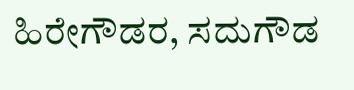ಹಿರೇಗೌಡರ, ಸದುಗೌಡ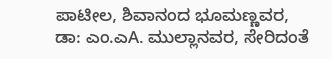ಪಾಟೀಲ, ಶಿವಾನಂದ ಭೂಮಣ್ಣವರ, ಡಾ: ಎಂ.ಎA. ಮುಲ್ಲಾನವರ, ಸೇರಿದಂತೆ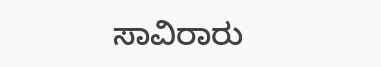ಸಾವಿರಾರು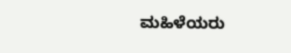ಮಹಿಳೆಯರು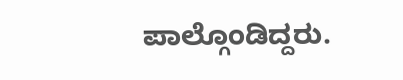ಪಾಲ್ಗೊಂಡಿದ್ದರು.